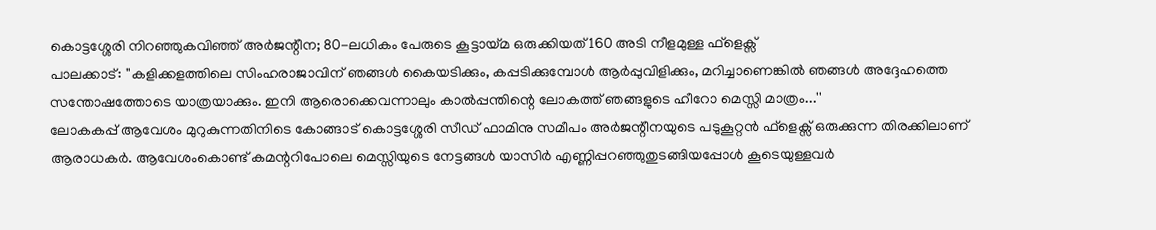കൊട്ടശ്ശേരി നിറഞ്ഞുകവിഞ്ഞ് അർജന്റീന; 80-ലധികം പേരുടെ കൂട്ടായ്മ ഒരുക്കിയത് 160 അടി നീളമുള്ള ഫ്ളെക്സ്
പാലക്കാട്: ''കളിക്കളത്തിലെ സിംഹരാജാവിന് ഞങ്ങൾ കൈയടിക്കും, കപ്പടിക്കുമ്പോൾ ആർപ്പുവിളിക്കും, മറിച്ചാണെങ്കിൽ ഞങ്ങൾ അദ്ദേഹത്തെ സന്തോഷത്തോടെ യാത്രയാക്കും. ഇനി ആരൊക്കെവന്നാലും കാൽപ്പന്തിന്റെ ലോകത്ത് ഞങ്ങളുടെ ഹീറോ മെസ്സി മാത്രം...''
ലോകകപ്പ് ആവേശം മുറുകുന്നതിനിടെ കോങ്ങാട് കൊട്ടശ്ശേരി സീഡ് ഫാമിനു സമീപം അർജന്റീനയുടെ പടുകൂറ്റൻ ഫ്ളെക്സ് ഒരുക്കുന്ന തിരക്കിലാണ് ആരാധകർ. ആവേശംകൊണ്ട് കമന്ററിപോലെ മെസ്സിയുടെ നേട്ടങ്ങൾ യാസിർ എണ്ണിപ്പറഞ്ഞുതുടങ്ങിയപ്പോൾ കൂടെയുള്ളവർ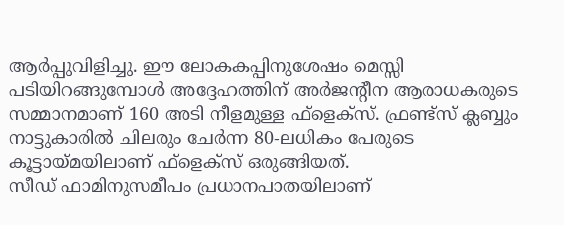ആർപ്പുവിളിച്ചു. ഈ ലോകകപ്പിനുശേഷം മെസ്സി പടിയിറങ്ങുമ്പോൾ അദ്ദേഹത്തിന് അർജന്റീന ആരാധകരുടെ സമ്മാനമാണ് 160 അടി നീളമുള്ള ഫ്ളെക്സ്. ഫ്രണ്ട്സ് ക്ലബ്ബും നാട്ടുകാരിൽ ചിലരും ചേർന്ന 80-ലധികം പേരുടെ കൂട്ടായ്മയിലാണ് ഫ്ളെക്സ് ഒരുങ്ങിയത്.
സീഡ് ഫാമിനുസമീപം പ്രധാനപാതയിലാണ്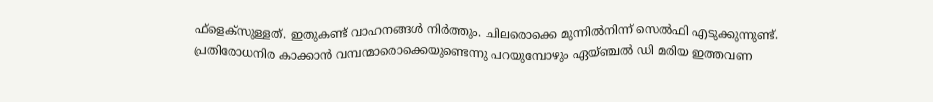ഫ്ളെക്സുള്ളത്. ഇതുകണ്ട് വാഹനങ്ങൾ നിർത്തും. ചിലരൊക്കെ മുന്നിൽനിന്ന് സെൽഫി എടുക്കുന്നുണ്ട്.
പ്രതിരോധനിര കാക്കാൻ വമ്പന്മാരൊക്കെയുണ്ടെന്നു പറയുമ്പോഴും ഏയ്ഞ്ചൽ ഡി മരിയ ഇത്തവണ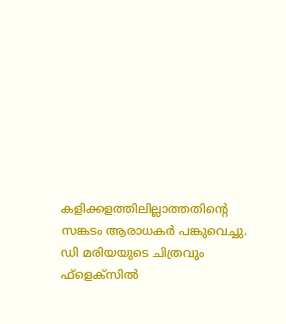കളിക്കളത്തിലില്ലാത്തതിന്റെ സങ്കടം ആരാധകർ പങ്കുവെച്ചു. ഡി മരിയയുടെ ചിത്രവും ഫ്ളെക്സിൽ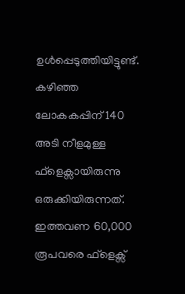ഉൾപ്പെടുത്തിയിട്ടുണ്ട്. കഴിഞ്ഞ ലോകകപ്പിന് 140 അടി നീളമുള്ള ഫ്ളെക്സായിരുന്നു ഒരുക്കിയിരുന്നത്. ഇത്തവണ 60,000 രൂപവരെ ഫ്ളെക്സ്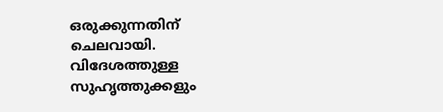ഒരുക്കുന്നതിന് ചെലവായി. വിദേശത്തുള്ള സുഹൃത്തുക്കളും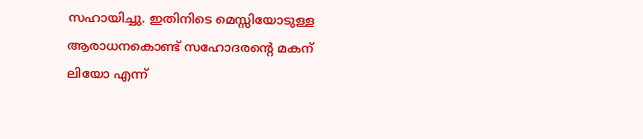സഹായിച്ചു. ഇതിനിടെ മെസ്സിയോടുള്ള ആരാധനകൊണ്ട് സഹോദരന്റെ മകന് ലിയോ എന്ന്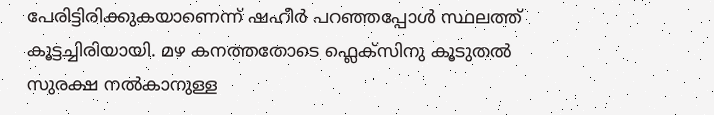പേരിട്ടിരിക്കുകയാണെന്ന് ഷഹീർ പറഞ്ഞപ്പോൾ സ്ഥലത്ത് കൂട്ടച്ചിരിയായി. മഴ കനത്തതോടെ ഫ്ലെക്സിനു കൂടുതൽ സുരക്ഷ നൽകാനുള്ള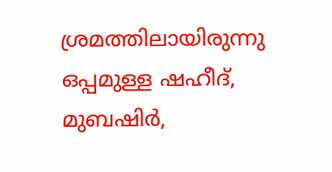ശ്രമത്തിലായിരുന്നു ഒപ്പമുള്ള ഷഹീദ്, മുബഷിർ,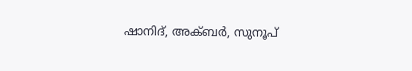ഷാനിദ്, അക്ബർ, സുനൂപ്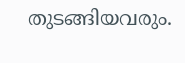തുടങ്ങിയവരും.